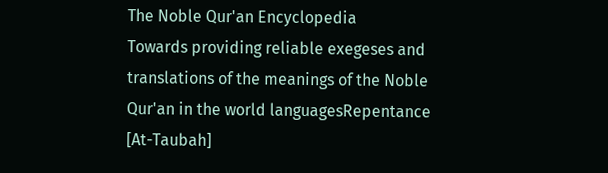The Noble Qur'an Encyclopedia
Towards providing reliable exegeses and translations of the meanings of the Noble Qur'an in the world languagesRepentance [At-Taubah]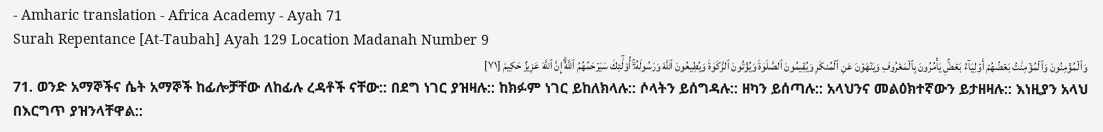- Amharic translation - Africa Academy - Ayah 71
Surah Repentance [At-Taubah] Ayah 129 Location Madanah Number 9
وَٱلۡمُؤۡمِنُونَ وَٱلۡمُؤۡمِنَٰتُ بَعۡضُهُمۡ أَوۡلِيَآءُ بَعۡضٖۚ يَأۡمُرُونَ بِٱلۡمَعۡرُوفِ وَيَنۡهَوۡنَ عَنِ ٱلۡمُنكَرِ وَيُقِيمُونَ ٱلصَّلَوٰةَ وَيُؤۡتُونَ ٱلزَّكَوٰةَ وَيُطِيعُونَ ٱللَّهَ وَرَسُولَهُۥٓۚ أُوْلَٰٓئِكَ سَيَرۡحَمُهُمُ ٱللَّهُۗ إِنَّ ٱللَّهَ عَزِيزٌ حَكِيمٞ [٧١]
71. ወንድ አማኞችና ሴት አማኞች ከፊሎቻቸው ለከፊሉ ረዳቶች ናቸው:: በደግ ነገር ያዝዛሉ:: ከክፉም ነገር ይከለክላሉ:: ሶላትን ይሰግዳሉ:: ዘካን ይሰጣሉ:: አላህንና መልዕክተኛውን ይታዘዛሉ:: እነዚያን አላህ በእርግጥ ያዝንላቸዋል::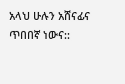አላህ ሁሉን አሸናፊና ጥበበኛ ነውና::